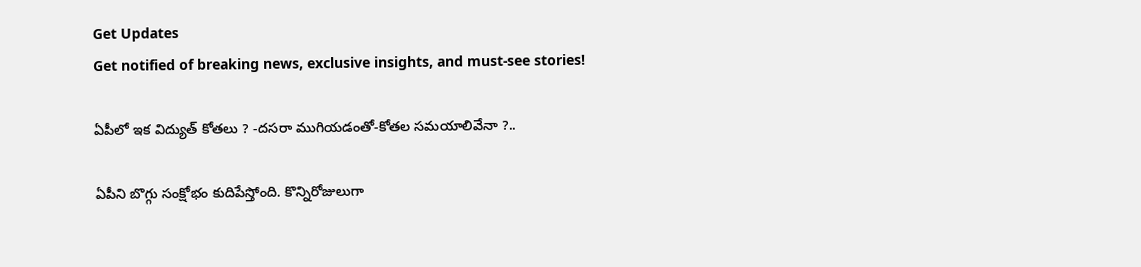Get Updates
Get notified of breaking news, exclusive insights, and must-see stories!

ఏపీలో ఇక విద్యుత్ కోతలు ? -దసరా ముగియడంతో-కోతల సమయాలివేనా ?..

ఏపీని బొగ్గు సంక్షోభం కుదిపేస్తోంది. కొన్నిరోజులుగా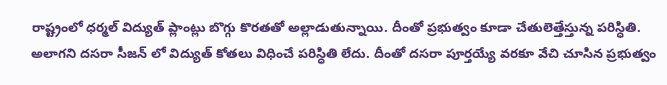రాష్ట్రంలో ధర్మల్ విద్యుత్ ప్లాంట్లు బొగ్గు కొరతతో అల్లాడుతున్నాయి. దీంతో ప్రభుత్వం కూడా చేతులెత్తేస్తున్న పరిస్ధితి. అలాగని దసరా సీజన్ లో విద్యుత్ కోతలు విధించే పరిస్ధితి లేదు. దీంతో దసరా పూర్తయ్యే వరకూ వేచి చూసిన ప్రభుత్వం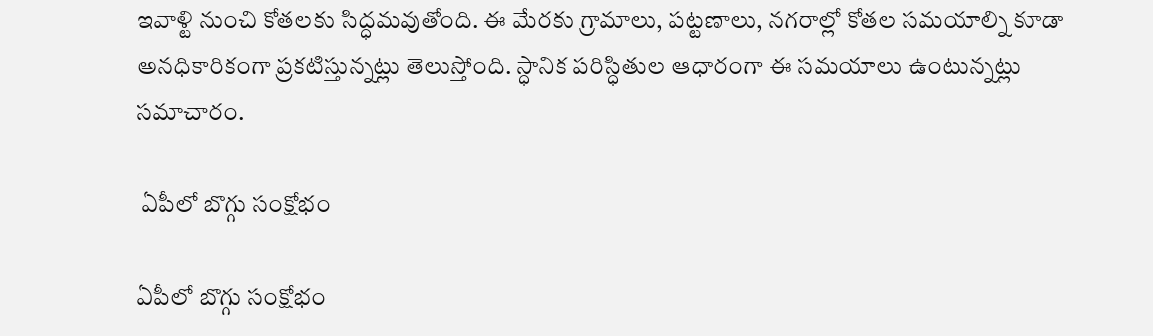ఇవాళ్టి నుంచి కోతలకు సిద్ధమవుతోంది. ఈ మేరకు గ్రామాలు, పట్టణాలు, నగరాల్లో కోతల సమయాల్ని కూడా అనధికారికంగా ప్రకటిస్తున్నట్లు తెలుస్తోంది. స్ధానిక పరిస్ధితుల ఆధారంగా ఈ సమయాలు ఉంటున్నట్లు సమాచారం.

 ఏపీలో బొగ్గు సంక్షోభం

ఏపీలో బొగ్గు సంక్షోభం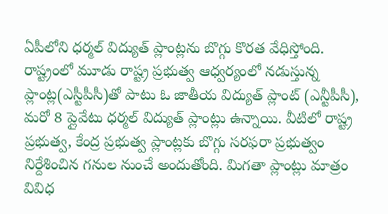ఏపీలోని ధర్మల్ విద్యుత్ ప్లాంట్లను బొగ్గు కొరత వేధిస్తోంది. రాష్ట్రంలో మూడు రాష్ట్ర ప్రభుత్వ ఆధ్వర్యంలో నడుస్తున్న ప్లాంట్ల(ఎస్టీపీసీ)తో పాటు ఓ జాతీయ విద్యుత్ ప్లాంట్ (ఎన్టీపీసీ), మరో 8 ప్లైవేటు ధర్మల్ విద్యుత్ ప్లాంట్లు ఉన్నాయి. వీటిలో రాష్ట్ర ప్రభుత్వ, కేంద్ర ప్రభుత్వ ప్లాంట్లకు బొగ్గు సరఫరా ప్రభుత్వం నిర్దేశించిన గనుల నుంచే అందుతోంది. మిగతా ప్లాంట్లు మాత్రం వివిధ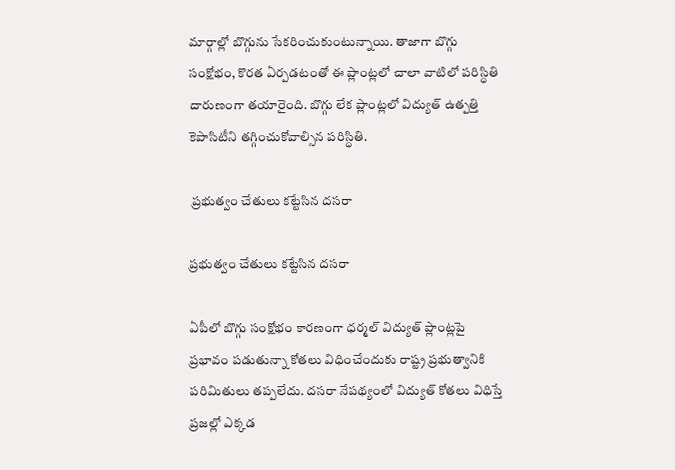మార్గాల్లో బొగ్గును సేకరించుకుంటున్నాయి. తాజాగా బొగ్గు సంక్షోభం, కొరత ఏర్పడటంతో ఈ ప్లాంట్లలో చాలా వాటిలో పరిస్ధితి దారుణంగా తయారైంది. బొగ్గు లేక ప్లాంట్లలో విద్యుత్ ఉత్పత్తి కెపాసిటీని తగ్గించుకోవాల్సిన పరిస్ధితి.

 ప్రభుత్వం చేతులు కట్టేసిన దసరా

ప్రభుత్వం చేతులు కట్టేసిన దసరా

ఏపీలో బొగ్గు సంక్షోభం కారణంగా ధర్మల్ విద్యుత్ ప్లాంట్లపై ప్రభావం పడుతున్నా కోతలు విధించేందుకు రాష్ట్ర ప్రభుత్వానికి పరిమితులు తప్పలేదు. దసరా నేపథ్యంలో విద్యుత్ కోతలు విధిస్తే ప్రజల్లో ఎక్కడ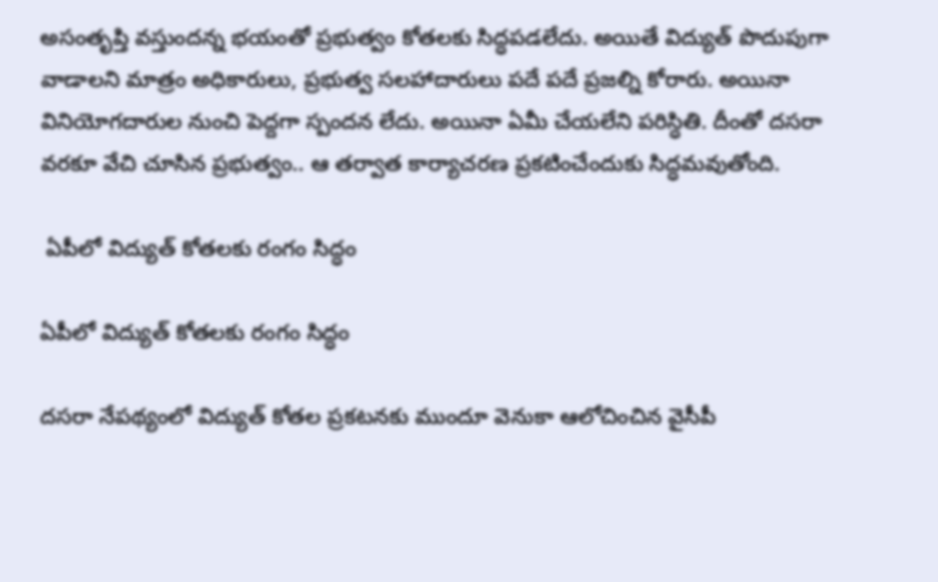అసంతృప్తి వస్తుందన్న భయంతో ప్రభుత్వం కోతలకు సిద్ధపడలేదు. అయితే విద్యుత్ పొదుపుగా వాడాలని మాత్రం అధికారులు, ప్రభుత్వ సలహాదారులు పదే పదే ప్రజల్ని కోరారు. అయినా వినియోగదారుల నుంచి పెద్దగా స్పందన లేదు. అయినా ఏమీ చేయలేని పరిస్ధితి. దీంతో దసరా వరకూ వేచి చూసిన ప్రభుత్వం.. ఆ తర్వాత కార్యాచరణ ప్రకటించేందుకు సిద్ధమవుతోంది.

 ఏపీలో విద్యుత్ కోతలకు రంగం సిద్ధం

ఏపీలో విద్యుత్ కోతలకు రంగం సిద్ధం

దసరా నేపథ్యంలో విద్యుత్ కోతల ప్రకటనకు ముందూ వెనుకా ఆలోచించిన వైసీపీ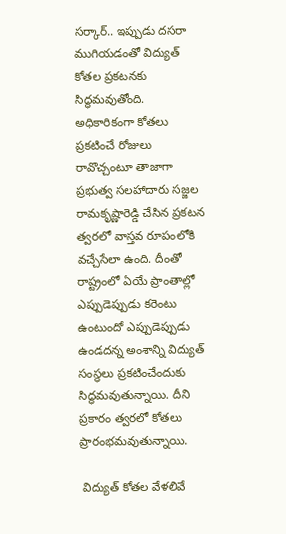సర్కార్.. ఇప్పుడు దసరా ముగియడంతో విద్యుత్ కోతల ప్రకటనకు సిద్ధమవుతోంది. అధికారికంగా కోతలు ప్రకటించే రోజులు రావొచ్చంటూ తాజాగా ప్రభుత్వ సలహాదారు సజ్జల రామకృష్ణారెడ్డి చేసిన ప్రకటన త్వరలో వాస్తవ రూపంలోకి వచ్చేసేలా ఉంది. దీంతో రాష్ట్రంలో ఏయే ప్రాంతాల్లో ఎప్పుడెప్పుడు కరెంటు ఉంటుందో ఎప్పుడెప్పుడు ఉండదన్న అంశాన్ని విద్యుత్ సంస్ధలు ప్రకటించేందుకు సిద్ధమవుతున్నాయి. దీని ప్రకారం త్వరలో కోతలు ప్రారంభమవుతున్నాయి.

 విద్యుత్ కోతల వేళలివే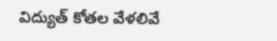విద్యుత్ కోతల వేళలివే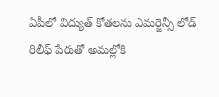ఏపీలో విద్యుత్ కోతలను ఎమర్జెన్సీ లోడ్ రిలీఫ్ పేరుతో అమల్లోకి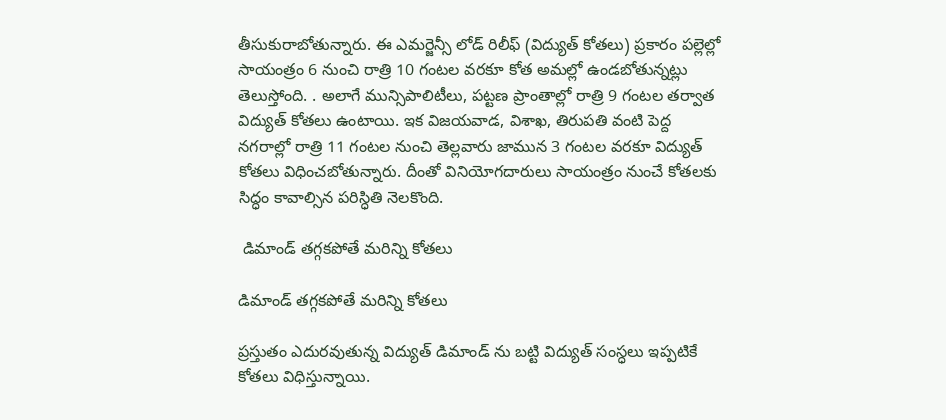తీసుకురాబోతున్నారు. ఈ ఎమర్జెన్సీ లోడ్ రిలీఫ్ (విద్యుత్ కోతలు) ప్రకారం పల్లెల్లో సాయంత్రం 6 నుంచి రాత్రి 10 గంటల వరకూ కోత అమల్లో ఉండబోతున్నట్లు తెలుస్తోంది. . అలాగే మున్సిపాలిటీలు, పట్టణ ప్రాంతాల్లో రాత్రి 9 గంటల తర్వాత విద్యుత్ కోతలు ఉంటాయి. ఇక విజయవాడ, విశాఖ, తిరుపతి వంటి పెద్ద నగరాల్లో రాత్రి 11 గంటల నుంచి తెల్లవారు జామున 3 గంటల వరకూ విద్యుత్ కోతలు విధించబోతున్నారు. దీంతో వినియోగదారులు సాయంత్రం నుంచే కోతలకు సిద్ధం కావాల్సిన పరిస్ధితి నెలకొంది.

 డిమాండ్ తగ్గకపోతే మరిన్ని కోతలు

డిమాండ్ తగ్గకపోతే మరిన్ని కోతలు

ప్రస్తుతం ఎదురవుతున్న విద్యుత్ డిమాండ్ ను బట్టి విద్యుత్ సంస్ధలు ఇప్పటికే కోతలు విధిస్తున్నాయి.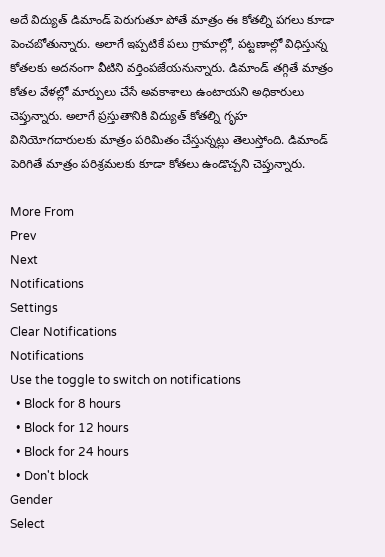అదే విద్యుత్ డిమాండ్ పెరుగుతూ పోతే మాత్రం ఈ కోతల్ని పగలు కూడా పెంచబోతున్నారు. అలాగే ఇప్పటికే పలు గ్రామాల్లో, పట్టణాల్లో విధిస్తున్న కోతలకు అదనంగా వీటిని వర్తింపజేయనున్నారు. డిమాండ్ తగ్గితే మాత్రం కోతల వేళల్లో మార్పులు చేసే అవకాశాలు ఉంటాయని అధికారులు చెప్తున్నారు. అలాగే ప్రస్తుతానికి విద్యుత్ కోతల్ని గృహ వినియోగదారులకు మాత్రం పరిమితం చేస్తున్నట్లు తెలుస్తోంది. డిమాండ్ పెరిగితే మాత్రం పరిశ్రమలకు కూడా కోతలు ఉండొచ్చని చెప్తున్నారు.

More From
Prev
Next
Notifications
Settings
Clear Notifications
Notifications
Use the toggle to switch on notifications
  • Block for 8 hours
  • Block for 12 hours
  • Block for 24 hours
  • Don't block
Gender
Select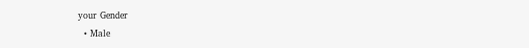your Gender
  • Male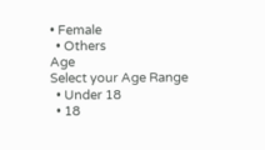• Female
  • Others
Age
Select your Age Range
  • Under 18
  • 18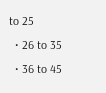to 25
  • 26 to 35
  • 36 to 45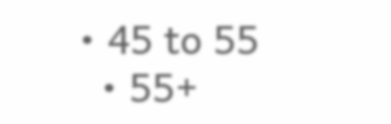• 45 to 55
  • 55+